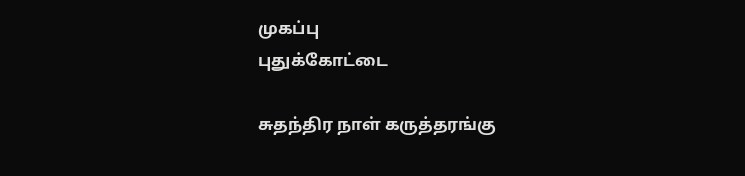முகப்பு
புதுக்கோட்டை

சுதந்திர நாள் கருத்தரங்கு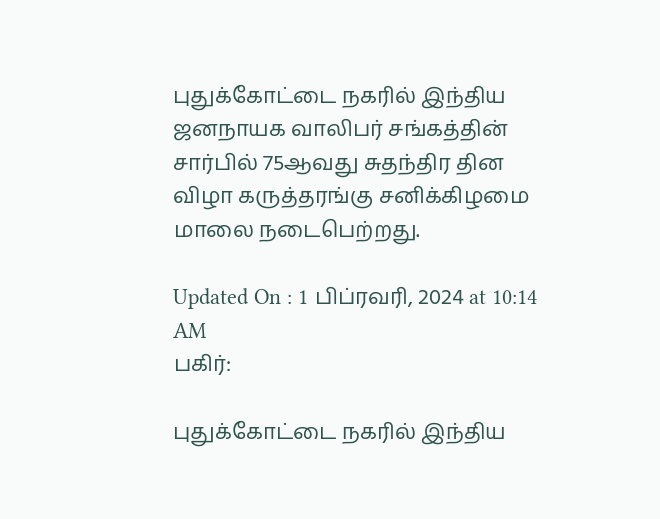புதுக்கோட்டை நகரில் இந்திய ஜனநாயக வாலிபர் சங்கத்தின் சார்பில் 75ஆவது சுதந்திர தின விழா கருத்தரங்கு சனிக்கிழமை மாலை நடைபெற்றது.

Updated On : 1 பிப்ரவரி, 2024 at 10:14 AM
பகிர்:

புதுக்கோட்டை நகரில் இந்திய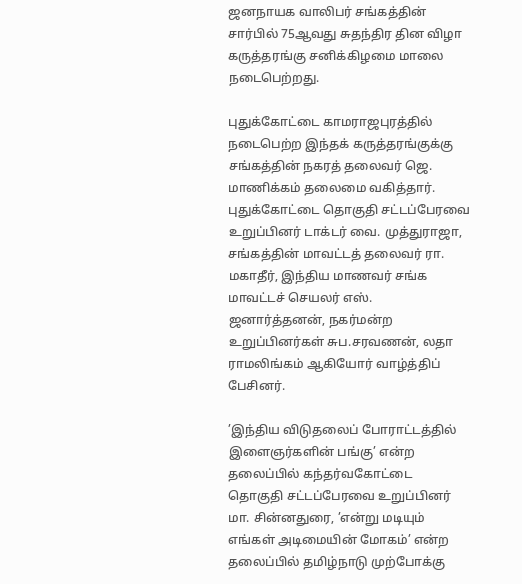ஜனநாயக வாலிபர் சங்கத்தின் சார்பில் 75ஆவது சுதந்திர தின விழா கருத்தரங்கு சனிக்கிழமை மாலை நடைபெற்றது.

புதுக்கோட்டை காமராஜபுரத்தில் நடைபெற்ற இந்தக் கருத்தரங்குக்கு சங்கத்தின் நகரத் தலைவர் ஜெ. மாணிக்கம் தலைமை வகித்தார். புதுக்கோட்டை தொகுதி சட்டப்பேரவை உறுப்பினர் டாக்டர் வை. முத்துராஜா, சங்கத்தின் மாவட்டத் தலைவர் ரா. மகாதீர், இந்திய மாணவர் சங்க மாவட்டச் செயலர் எஸ். ஜனார்த்தனன், நகர்மன்ற உறுப்பினர்கள் சுப.சரவணன், லதா ராமலிங்கம் ஆகியோர் வாழ்த்திப் பேசினர்.

’இந்திய விடுதலைப் போராட்டத்தில் இளைஞர்களின் பங்கு’ என்ற தலைப்பில் கந்தர்வகோட்டை தொகுதி சட்டப்பேரவை உறுப்பினர் மா. சின்னதுரை, ’என்று மடியும் எங்கள் அடிமையின் மோகம்’ என்ற தலைப்பில் தமிழ்நாடு முற்போக்கு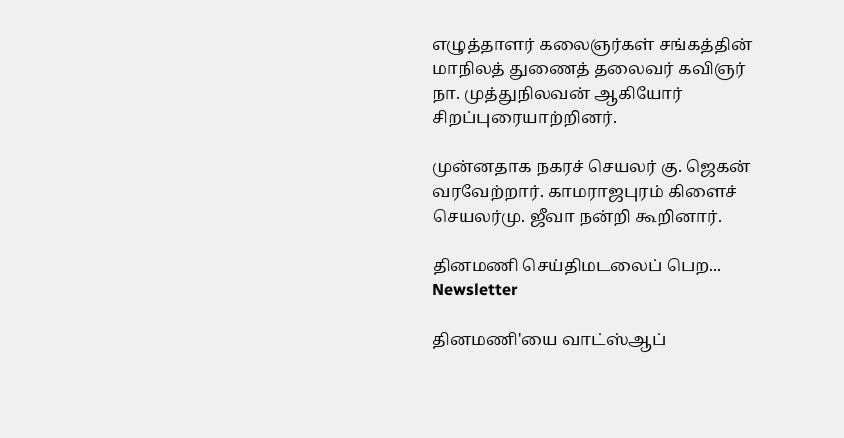எழுத்தாளர் கலைஞர்கள் சங்கத்தின் மாநிலத் துணைத் தலைவர் கவிஞர் நா. முத்துநிலவன் ஆகியோர் சிறப்புரையாற்றினர்.

முன்னதாக நகரச் செயலர் கு. ஜெகன் வரவேற்றார். காமராஜபுரம் கிளைச் செயலர்மு. ஜீவா நன்றி கூறினார்.

தினமணி செய்திமடலைப் பெற... Newsletter

தினமணி'யை வாட்ஸ்ஆப்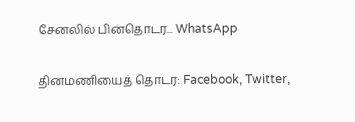சேனலில் பின்தொடர... WhatsApp

தினமணியைத் தொடர: Facebook, Twitter,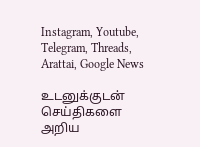Instagram, Youtube, Telegram, Threads, Arattai, Google News

உடனுக்குடன் செய்திகளை அறிய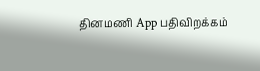தினமணி App பதிவிறக்கம்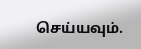செய்யவும்.